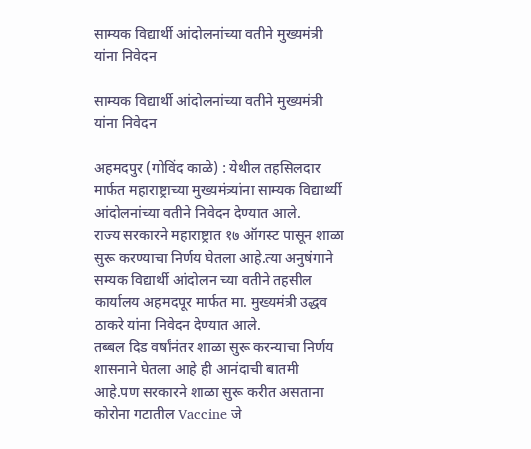साम्यक विद्यार्थी आंदोलनांच्या वतीने मुख्यमंत्री यांना निवेदन

साम्यक विद्यार्थी आंदोलनांच्या वतीने मुख्यमंत्री यांना निवेदन

अहमदपुर (गोविंद काळे) : येथील तहसिलदार मार्फत महाराष्ट्राच्या मुख्यमंत्र्यांना साम्यक विद्यार्थ्यी आंदोलनांच्या वतीने निवेदन देण्यात आले.
राज्य सरकारने महाराष्ट्रात १७ ऑगस्ट पासून शाळा सुरू करण्याचा निर्णय घेतला आहे.त्या अनुषंगाने सम्यक विद्यार्थी आंदोलन च्या वतीने तहसील कार्यालय अहमदपूर मार्फत मा. मुख्यमंत्री उद्धव ठाकरे यांना निवेदन देण्यात आले.
तब्बल दिड वर्षांनंतर शाळा सुरू करन्याचा निर्णय शासनाने घेतला आहे ही आनंदाची बातमी आहे.पण सरकारने शाळा सुरू करीत असताना कोरोना गटातील Vaccine जे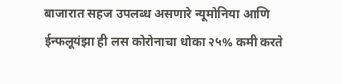बाजारात सहज उपलब्ध असणारे न्यूमोनिया आणि ईन्फलूयंझा ही लस कोरोनाचा धोका २५% कमी करते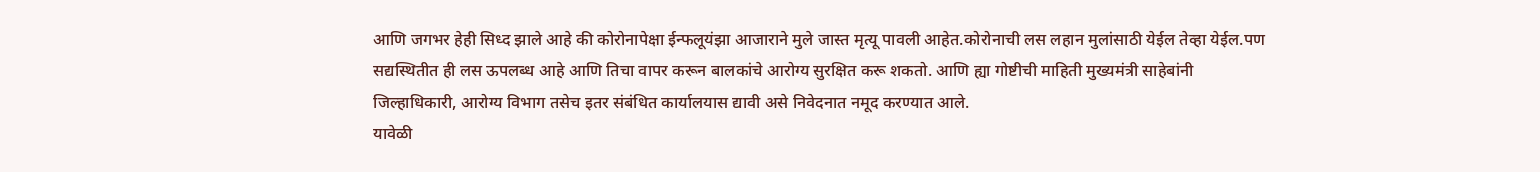आणि जगभर हेही सिध्द झाले आहे की कोरोनापेक्षा ईन्फलूयंझा आजाराने मुले जास्त मृत्यू पावली आहेत.कोरोनाची लस लहान मुलांसाठी येईल तेव्हा येईल.पण सद्यस्थितीत ही लस ऊपलब्ध आहे आणि तिचा वापर करून बालकांचे आरोग्य सुरक्षित करू शकतो. आणि ह्या गोष्टीची माहिती मुख्यमंत्री साहेबांनी जिल्हाधिकारी, आरोग्य विभाग तसेच इतर संबंधित कार्यालयास द्यावी असे निवेदनात नमूद करण्यात आले.
यावेळी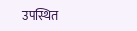उपस्थित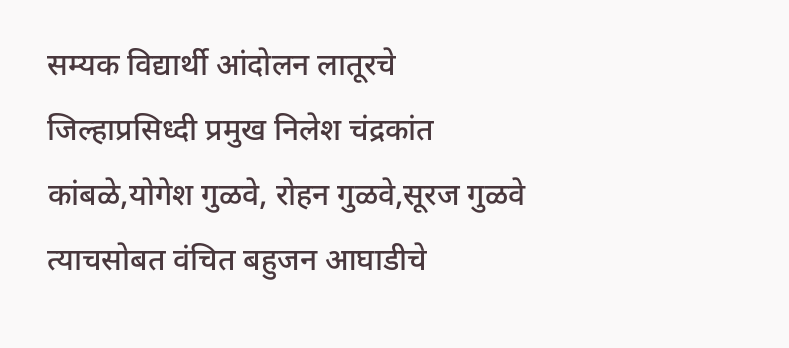सम्यक विद्यार्थी आंदोलन लातूरचे जिल्हाप्रसिध्दी प्रमुख निलेश चंद्रकांत कांबळे,योगेश गुळवे, रोहन गुळवे,सूरज गुळवे त्याचसोबत वंचित बहुजन आघाडीचे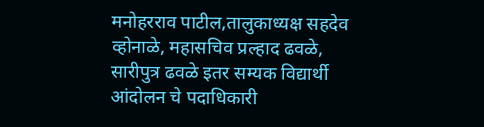मनोहरराव पाटील,तालुकाध्यक्ष सहदेव व्होनाळे, महासचिव प्रल्हाद ढवळे, सारीपुत्र ढवळे इतर सम्यक विद्यार्थी आंदोलन चे पदाधिकारी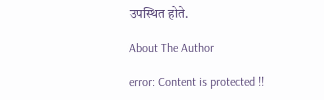उपस्थित होते.

About The Author

error: Content is protected !!